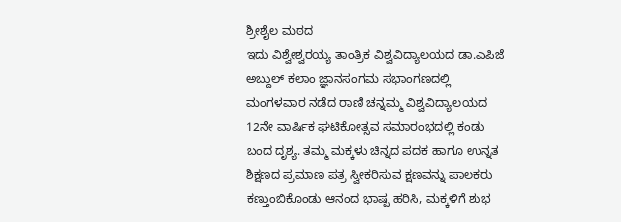ಶ್ರೀಶೈಲ ಮಠದ
ಇದು ವಿಶ್ವೇಶ್ವರಯ್ಯ ತಾಂತ್ರಿಕ ವಿಶ್ವವಿದ್ಯಾಲಯದ ಡಾ.ಎಪಿಜೆ ಅಬ್ದುಲ್ ಕಲಾಂ ಜ್ಞಾನಸಂಗಮ ಸಭಾಂಗಣದಲ್ಲಿ ಮಂಗಳವಾರ ನಡೆದ ರಾಣಿ ಚನ್ನಮ್ಮ ವಿಶ್ವವಿದ್ಯಾಲಯದ 12ನೇ ವಾರ್ಷಿಕ ಘಟಿಕೋತ್ಸವ ಸಮಾರಂಭದಲ್ಲಿ ಕಂಡು ಬಂದ ದೃಶ್ಯ. ತಮ್ಮ ಮಕ್ಕಳು ಚಿನ್ನದ ಪದಕ ಹಾಗೂ ಉನ್ನತ ಶಿಕ್ಷಣದ ಪ್ರಮಾಣ ಪತ್ರ ಸ್ವೀಕರಿಸುವ ಕ್ಷಣವನ್ನು ಪಾಲಕರು ಕಣ್ತುಂಬಿಕೊಂಡು ಆನಂದ ಭಾಷ್ಪ ಹರಿಸಿ, ಮಕ್ಕಳಿಗೆ ಶುಭ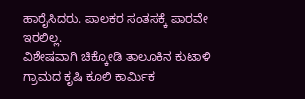ಹಾರೈಸಿದರು. ಪಾಲಕರ ಸಂತಸಕ್ಕೆ ಪಾರವೇ ಇರಲಿಲ್ಲ.
ವಿಶೇಷವಾಗಿ ಚಿಕ್ಕೋಡಿ ತಾಲೂಕಿನ ಕುಟಾಳಿ ಗ್ರಾಮದ ಕೃಷಿ ಕೂಲಿ ಕಾರ್ಮಿಕ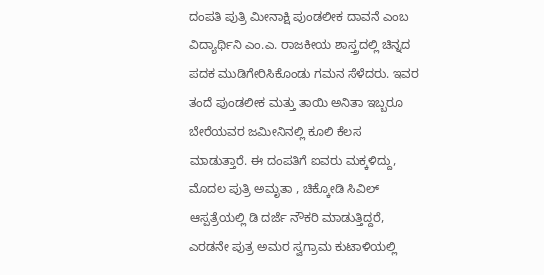ದಂಪತಿ ಪುತ್ರಿ ಮೀನಾಕ್ಷಿ ಪುಂಡಲೀಕ ದಾವನೆ ಎಂಬ ವಿದ್ಯಾರ್ಥಿನಿ ಎಂ.ಎ. ರಾಜಕೀಯ ಶಾಸ್ತ್ರದಲ್ಲಿ ಚಿನ್ನದ ಪದಕ ಮುಡಿಗೇರಿಸಿಕೊಂಡು ಗಮನ ಸೆಳೆದರು. ಇವರ ತಂದೆ ಪುಂಡಲೀಕ ಮತ್ತು ತಾಯಿ ಅನಿತಾ ಇಬ್ಬರೂ ಬೇರೆಯವರ ಜಮೀನಿನಲ್ಲಿ ಕೂಲಿ ಕೆಲಸ ಮಾಡುತ್ತಾರೆ. ಈ ದಂಪತಿಗೆ ಐವರು ಮಕ್ಕಳಿದ್ದು, ಮೊದಲ ಪುತ್ರಿ ಅಮೃತಾ , ಚಿಕ್ಕೋಡಿ ಸಿವಿಲ್ ಆಸ್ಪತ್ರೆಯಲ್ಲಿ ಡಿ ದರ್ಜೆ ನೌಕರಿ ಮಾಡುತ್ತಿದ್ದರೆ, ಎರಡನೇ ಪುತ್ರ ಅಮರ ಸ್ವಗ್ರಾಮ ಕುಟಾಳಿಯಲ್ಲಿ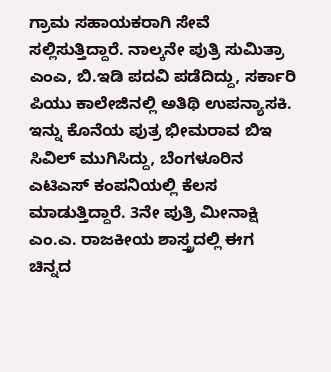ಗ್ರಾಮ ಸಹಾಯಕರಾಗಿ ಸೇವೆ ಸಲ್ಲಿಸುತ್ತಿದ್ದಾರೆ. ನಾಲ್ಕನೇ ಪುತ್ರಿ ಸುಮಿತ್ರಾ ಎಂಎ, ಬಿ.ಇಡಿ ಪದವಿ ಪಡೆದಿದ್ದು, ಸರ್ಕಾರಿ ಪಿಯು ಕಾಲೇಜಿನಲ್ಲಿ ಅತಿಥಿ ಉಪನ್ಯಾಸಕಿ. ಇನ್ನು ಕೊನೆಯ ಪುತ್ರ ಭೀಮರಾವ ಬಿಇ ಸಿವಿಲ್ ಮುಗಿಸಿದ್ದು, ಬೆಂಗಳೂರಿನ ಎಟಿಎಸ್ ಕಂಪನಿಯಲ್ಲಿ ಕೆಲಸ ಮಾಡುತ್ತಿದ್ದಾರೆ. 3ನೇ ಪುತ್ರಿ ಮೀನಾಕ್ಷಿ ಎಂ.ಎ. ರಾಜಕೀಯ ಶಾಸ್ತ್ರದಲ್ಲಿ ಈಗ ಚಿನ್ನದ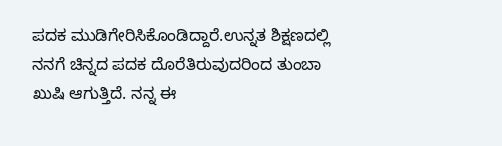ಪದಕ ಮುಡಿಗೇರಿಸಿಕೊಂಡಿದ್ದಾರೆ.ಉನ್ನತ ಶಿಕ್ಷಣದಲ್ಲಿ ನನಗೆ ಚಿನ್ನದ ಪದಕ ದೊರೆತಿರುವುದರಿಂದ ತುಂಬಾ ಖುಷಿ ಆಗುತ್ತಿದೆ. ನನ್ನ ಈ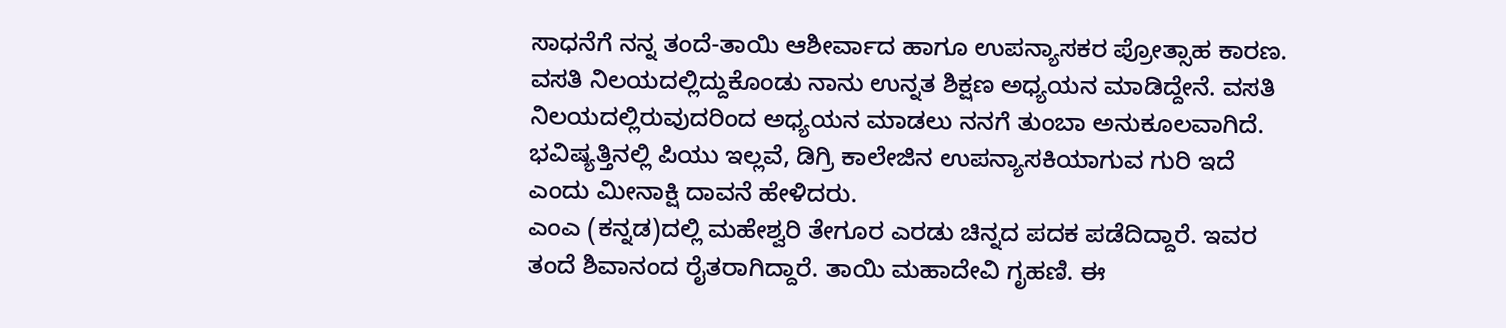ಸಾಧನೆಗೆ ನನ್ನ ತಂದೆ-ತಾಯಿ ಆಶೀರ್ವಾದ ಹಾಗೂ ಉಪನ್ಯಾಸಕರ ಪ್ರೋತ್ಸಾಹ ಕಾರಣ. ವಸತಿ ನಿಲಯದಲ್ಲಿದ್ದುಕೊಂಡು ನಾನು ಉನ್ನತ ಶಿಕ್ಷಣ ಅಧ್ಯಯನ ಮಾಡಿದ್ದೇನೆ. ವಸತಿ ನಿಲಯದಲ್ಲಿರುವುದರಿಂದ ಅಧ್ಯಯನ ಮಾಡಲು ನನಗೆ ತುಂಬಾ ಅನುಕೂಲವಾಗಿದೆ. ಭವಿಷ್ಯತ್ತಿನಲ್ಲಿ ಪಿಯು ಇಲ್ಲವೆ, ಡಿಗ್ರಿ ಕಾಲೇಜಿನ ಉಪನ್ಯಾಸಕಿಯಾಗುವ ಗುರಿ ಇದೆ ಎಂದು ಮೀನಾಕ್ಷಿ ದಾವನೆ ಹೇಳಿದರು.
ಎಂಎ (ಕನ್ನಡ)ದಲ್ಲಿ ಮಹೇಶ್ವರಿ ತೇಗೂರ ಎರಡು ಚಿನ್ನದ ಪದಕ ಪಡೆದಿದ್ದಾರೆ. ಇವರ ತಂದೆ ಶಿವಾನಂದ ರೈತರಾಗಿದ್ದಾರೆ. ತಾಯಿ ಮಹಾದೇವಿ ಗೃಹಣಿ. ಈ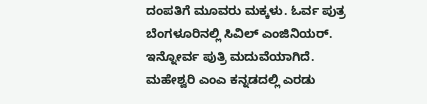ದಂಪತಿಗೆ ಮೂವರು ಮಕ್ಕಳು. ಓರ್ವ ಪುತ್ರ ಬೆಂಗಳೂರಿನಲ್ಲಿ ಸಿವಿಲ್ ಎಂಜಿನಿಯರ್. ಇನ್ನೋರ್ವ ಪುತ್ರಿ ಮದುವೆಯಾಗಿದೆ. ಮಹೇಶ್ವರಿ ಎಂಎ ಕನ್ನಡದಲ್ಲಿ ಎರಡು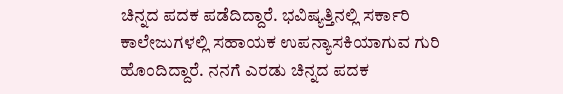ಚಿನ್ನದ ಪದಕ ಪಡೆದಿದ್ದಾರೆ. ಭವಿಷ್ಯತ್ತಿನಲ್ಲಿ ಸರ್ಕಾರಿ ಕಾಲೇಜುಗಳಲ್ಲಿ ಸಹಾಯಕ ಉಪನ್ಯಾಸಕಿಯಾಗುವ ಗುರಿ ಹೊಂದಿದ್ದಾರೆ. ನನಗೆ ಎರಡು ಚಿನ್ನದ ಪದಕ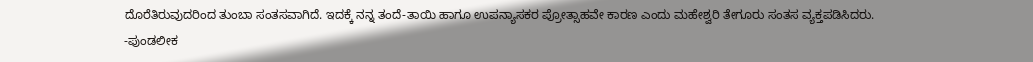ದೊರೆತಿರುವುದರಿಂದ ತುಂಬಾ ಸಂತಸವಾಗಿದೆ. ಇದಕ್ಕೆ ನನ್ನ ತಂದೆ-ತಾಯಿ ಹಾಗೂ ಉಪನ್ಯಾಸಕರ ಪ್ರೋತ್ಸಾಹವೇ ಕಾರಣ ಎಂದು ಮಹೇಶ್ವರಿ ತೇಗೂರು ಸಂತಸ ವ್ಯಕ್ತಪಡಿಸಿದರು.
-ಪುಂಡಲೀಕ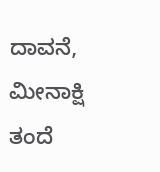ದಾವನೆ, ಮೀನಾಕ್ಷಿ ತಂದೆ